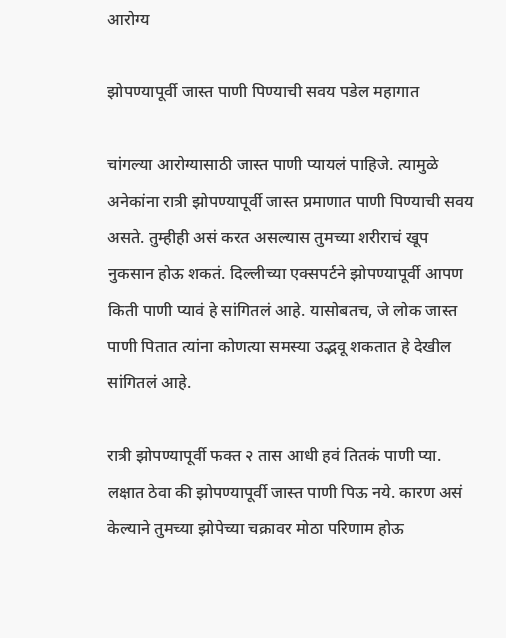आरोग्य

झोपण्यापूर्वी जास्त पाणी पिण्याची सवय पडेल महागात

चांगल्या आरोग्यासाठी जास्त पाणी प्यायलं पाहिजे. त्यामुळे अनेकांना रात्री झोपण्यापूर्वी जास्त प्रमाणात पाणी पिण्याची सवय असते. तुम्हीही असं करत असल्यास तुमच्या शरीराचं खूप नुकसान होऊ शकतं. दिल्लीच्या एक्सपर्टने झोपण्यापूर्वी आपण किती पाणी प्यावं हे सांगितलं आहे. यासोबतच, जे लोक जास्त पाणी पितात त्यांना कोणत्या समस्या उद्भवू शकतात हे देखील सांगितलं आहे.

रात्री झोपण्यापूर्वी फक्त २ तास आधी हवं तितकं पाणी प्या. लक्षात ठेवा की झोपण्यापूर्वी जास्त पाणी पिऊ नये. कारण असं केल्याने तुमच्या झोपेच्या चक्रावर मोठा परिणाम होऊ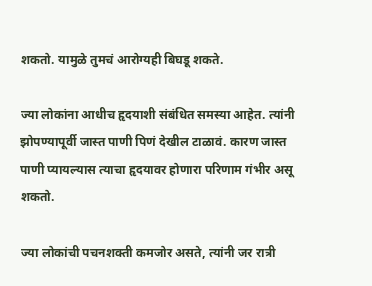शकतो. यामुळे तुमचं आरोग्यही बिघडू शकते.

ज्या लोकांना आधीच हृदयाशी संबंधित समस्या आहेत. त्यांनी झोपण्यापूर्वी जास्त पाणी पिणं देखील टाळावं. कारण जास्त पाणी प्यायल्यास त्याचा हृदयावर होणारा परिणाम गंभीर असू शकतो.

ज्या लोकांची पचनशक्ती कमजोर असते, त्यांनी जर रात्री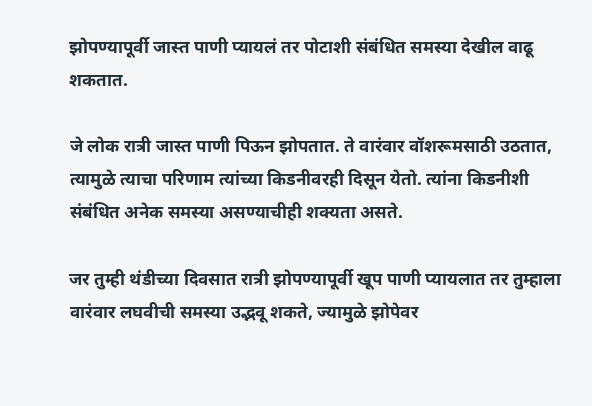झोपण्यापूर्वी जास्त पाणी प्यायलं तर पोटाशी संबंधित समस्या देखील वाढू शकतात.

जे लोक रात्री जास्त पाणी पिऊन झोपतात. ते वारंवार वॉशरूमसाठी उठतात, त्यामुळे त्याचा परिणाम त्यांच्या किडनीवरही दिसून येतो. त्यांना किडनीशी संबंधित अनेक समस्या असण्याचीही शक्यता असते.

जर तुम्ही थंडीच्या दिवसात रात्री झोपण्यापूर्वी खूप पाणी प्यायलात तर तुम्हाला वारंवार लघवीची समस्या उद्भवू शकते, ज्यामुळे झोपेवर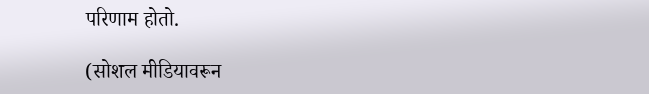परिणाम होतो.

(सोशल मीडियावरून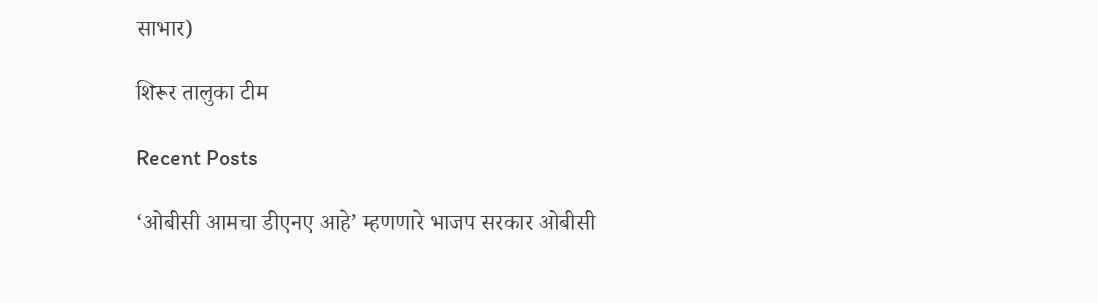साभार)

शिरूर तालुका टीम

Recent Posts

‘ओबीसी आमचा डीएनए आहे’ म्हणणारे भाजप सरकार ओबीसी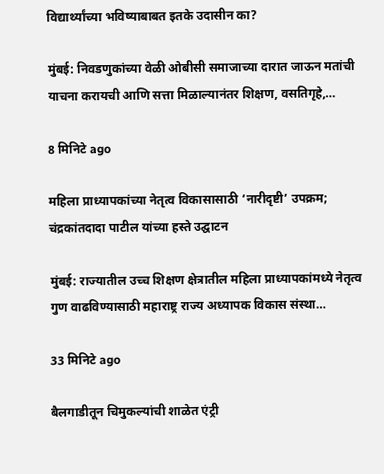विद्यार्थ्यांच्या भविष्याबाबत इतके उदासीन का?

मुंबई: निवडणुकांच्या वेळी ओबीसी समाजाच्या दारात जाऊन मतांची याचना करायची आणि सत्ता मिळाल्यानंतर शिक्षण, वसतिगृहे,…

8 मिनिटे ago

महिला प्राध्यापकांच्या नेतृत्व विकासासाठी ‘नारीदृष्टी’ उपक्रम; चंद्रकांतदादा पाटील यांच्या हस्ते उद्घाटन

मुंबई: राज्यातील उच्च शिक्षण क्षेत्रातील महिला प्राध्यापकांमध्ये नेतृत्व गुण वाढविण्यासाठी महाराष्ट्र राज्य अध्यापक विकास संस्था…

33 मिनिटे ago

बैलगाडीतून चिमुकल्यांची शाळेत एंट्री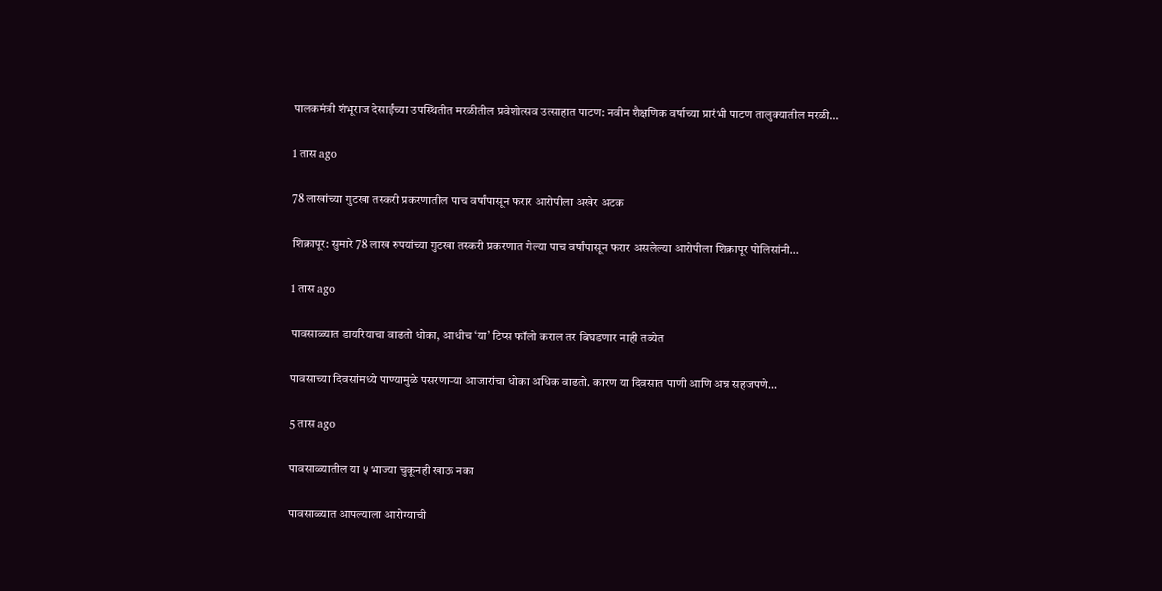पालकमंत्री शंभूराज देसाईंच्या उपस्थितीत मरळीतील प्रवेशोत्सव उत्साहात पाटण: नवीन शैक्षणिक वर्षाच्या प्रारंभी पाटण तालुक्यातील मरळी…

1 तास ago

78 लाखांच्या गुटखा तस्करी प्रकरणातील पाच वर्षांपासून फरार आरोपीला अखेर अटक

शिक्रापूर: सुमारे 78 लाख रुपयांच्या गुटखा तस्करी प्रकरणात गेल्या पाच वर्षांपासून फरार असलेल्या आरोपीला शिक्रापूर पोलिसांनी…

1 तास ago

पावसाळ्यात डायरियाचा वाढतो धोका, आधीच ‘या’ टिप्स फॉलो कराल तर बिघडणार नाही तब्येत

पावसाच्या दिवसांमध्ये पाण्यामुळे पसरणाऱ्या आजारांचा धोका अधिक वाढतो. कारण या दिवसात पाणी आणि अन्न सहजपणे…

5 तास ago

पावसाळ्यातील या ५ भाज्या चुकूनही खाऊ नका

पावसाळ्यात आपल्याला आरोग्याची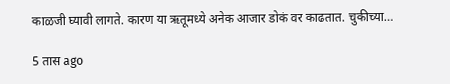काळजी घ्यावी लागते. कारण या ऋतूमध्ये अनेक आजार डोकं वर काढतात. चुकीच्या…

5 तास ago